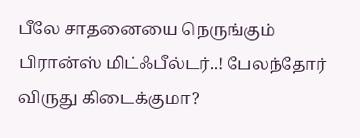பீலே சாதனையை நெருங்கும் பிரான்ஸ் மிட்ஃபீல்டர்..! பேலந்தோர் விருது கிடைக்குமா?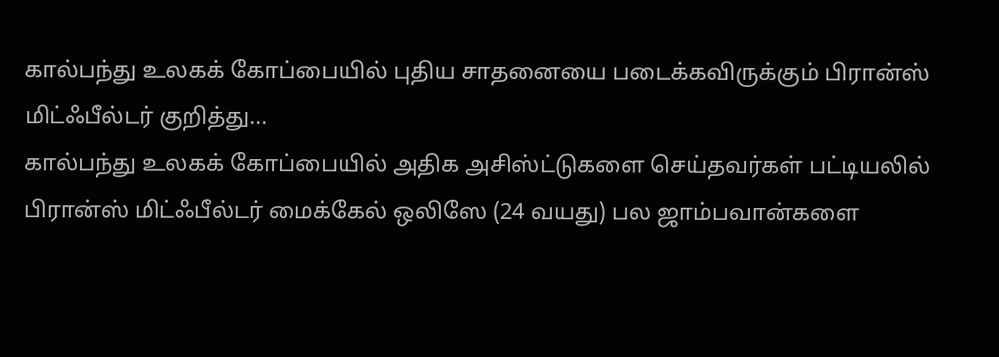கால்பந்து உலகக் கோப்பையில் புதிய சாதனையை படைக்கவிருக்கும் பிரான்ஸ் மிட்ஃபீல்டர் குறித்து...
கால்பந்து உலகக் கோப்பையில் அதிக அசிஸ்ட்டுகளை செய்தவர்கள் பட்டியலில் பிரான்ஸ் மிட்ஃபீல்டர் மைக்கேல் ஒலிஸே (24 வயது) பல ஜாம்பவான்களை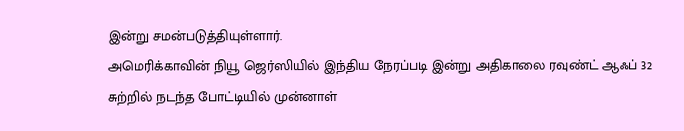இன்று சமன்படுத்தியுள்ளார்.
அமெரிக்காவின் நியூ ஜெர்ஸியில் இந்திய நேரப்படி இன்று அதிகாலை ரவுண்ட் ஆஃப் 32 சுற்றில் நடந்த போட்டியில் முன்னாள்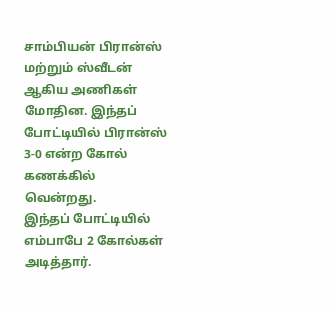சாம்பியன் பிரான்ஸ் மற்றும் ஸ்வீடன் ஆகிய அணிகள் மோதின. இந்தப் போட்டியில் பிரான்ஸ் 3-0 என்ற கோல் கணக்கில் வென்றது.
இந்தப் போட்டியில் எம்பாபே 2 கோல்கள் அடித்தார்.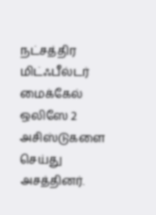நட்சத்திர மிட்ஃபீல்டர் மைக்கேல் ஒலிஸே 2 அசிஸ்டுகளை செய்து அசத்தினர்.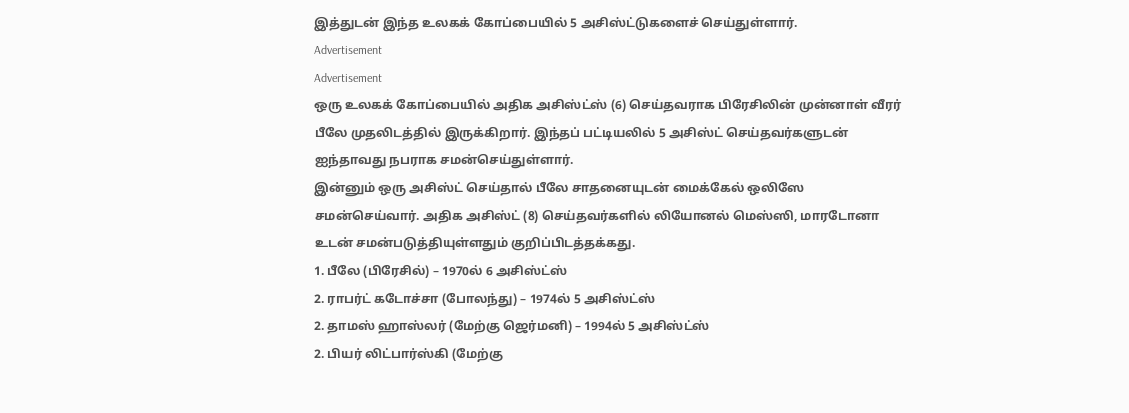இத்துடன் இந்த உலகக் கோப்பையில் 5 அசிஸ்ட்டுகளைச் செய்துள்ளார்.
Advertisement
Advertisement
ஒரு உலகக் கோப்பையில் அதிக அசிஸ்ட்ஸ் (6) செய்தவராக பிரேசிலின் முன்னாள் வீரர் பீலே முதலிடத்தில் இருக்கிறார். இந்தப் பட்டியலில் 5 அசிஸ்ட் செய்தவர்களுடன் ஐந்தாவது நபராக சமன்செய்துள்ளார்.
இன்னும் ஒரு அசிஸ்ட் செய்தால் பீலே சாதனையுடன் மைக்கேல் ஒலிஸே சமன்செய்வார். அதிக அசிஸ்ட் (8) செய்தவர்களில் லியோனல் மெஸ்ஸி, மாரடோனா உடன் சமன்படுத்தியுள்ளதும் குறிப்பிடத்தக்கது.
1. பீலே (பிரேசில்) – 1970ல் 6 அசிஸ்ட்ஸ்
2. ராபர்ட் கடோச்சா (போலந்து) – 1974ல் 5 அசிஸ்ட்ஸ்
2. தாமஸ் ஹாஸ்லர் (மேற்கு ஜெர்மனி) – 1994ல் 5 அசிஸ்ட்ஸ்
2. பியர் லிட்பார்ஸ்கி (மேற்கு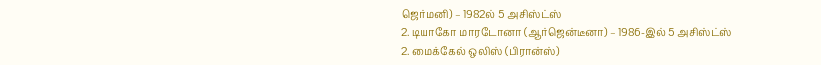ஜெர்மனி) – 1982ல் 5 அசிஸ்ட்ஸ்
2. டியாகோ மாரடோனா (ஆர்ஜென்டீனா) – 1986-இல் 5 அசிஸ்ட்ஸ்
2. மைக்கேல் ஒலிஸ் (பிரான்ஸ்)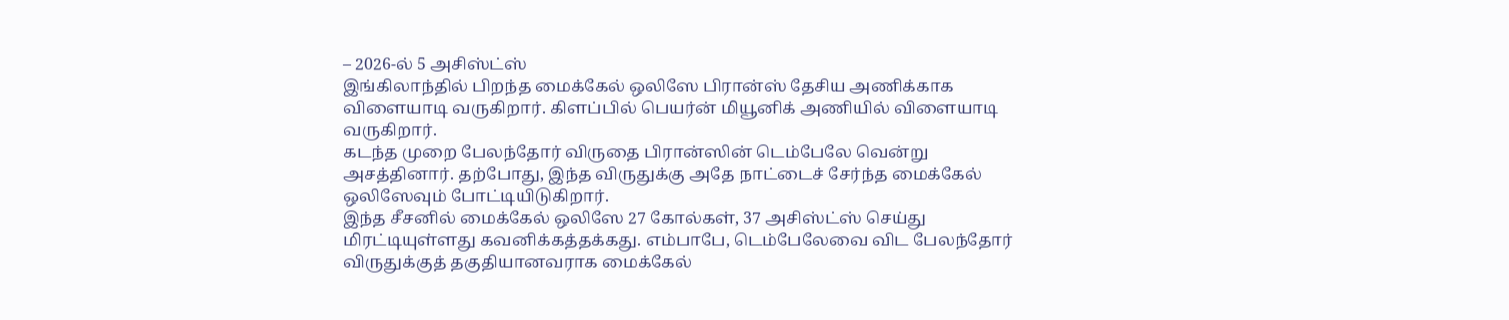– 2026-ல் 5 அசிஸ்ட்ஸ்
இங்கிலாந்தில் பிறந்த மைக்கேல் ஒலிஸே பிரான்ஸ் தேசிய அணிக்காக விளையாடி வருகிறார். கிளப்பில் பெயர்ன் மியூனிக் அணியில் விளையாடி வருகிறார்.
கடந்த முறை பேலந்தோர் விருதை பிரான்ஸின் டெம்பேலே வென்று அசத்தினார். தற்போது, இந்த விருதுக்கு அதே நாட்டைச் சேர்ந்த மைக்கேல் ஒலிஸேவும் போட்டியிடுகிறார்.
இந்த சீசனில் மைக்கேல் ஒலிஸே 27 கோல்கள், 37 அசிஸ்ட்ஸ் செய்து மிரட்டியுள்ளது கவனிக்கத்தக்கது. எம்பாபே, டெம்பேலேவை விட பேலந்தோர் விருதுக்குத் தகுதியானவராக மைக்கேல்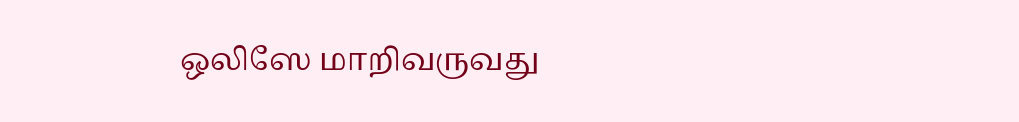ஒலிஸே மாறிவருவது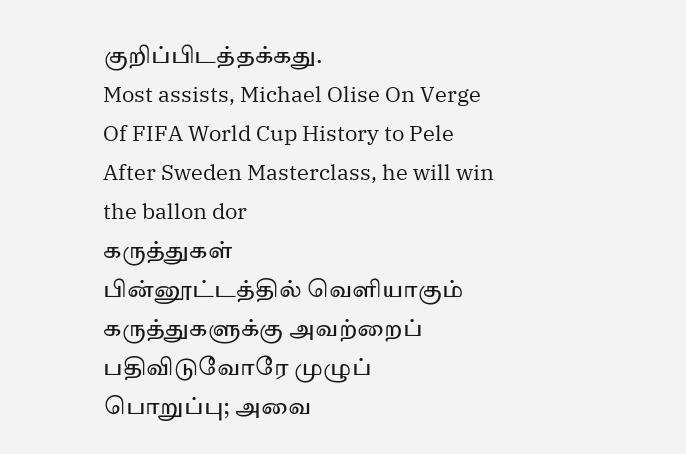குறிப்பிடத்தக்கது.
Most assists, Michael Olise On Verge Of FIFA World Cup History to Pele After Sweden Masterclass, he will win the ballon dor
கருத்துகள்
பின்னூட்டத்தில் வெளியாகும் கருத்துகளுக்கு அவற்றைப் பதிவிடுவோரே முழுப் பொறுப்பு; அவை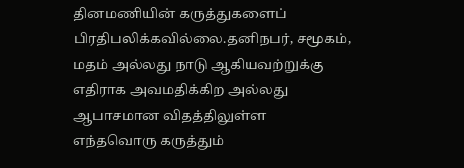தினமணியின் கருத்துகளைப் பிரதிபலிக்கவில்லை.தனிநபர், சமூகம், மதம் அல்லது நாடு ஆகியவற்றுக்கு எதிராக அவமதிக்கிற அல்லது ஆபாசமான விதத்திலுள்ள எந்தவொரு கருத்தும்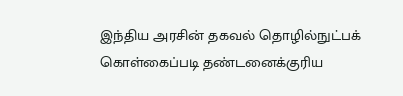இந்திய அரசின் தகவல் தொழில்நுட்பக் கொள்கைப்படி தண்டனைக்குரிய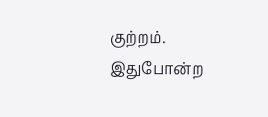குற்றம். இதுபோன்ற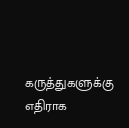கருத்துகளுக்கு எதிராக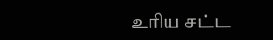உரிய சட்ட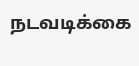நடவடிக்கை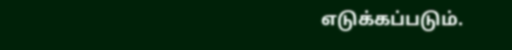எடுக்கப்படும்.